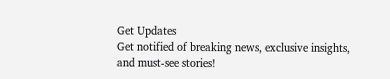Get Updates
Get notified of breaking news, exclusive insights, and must-see stories!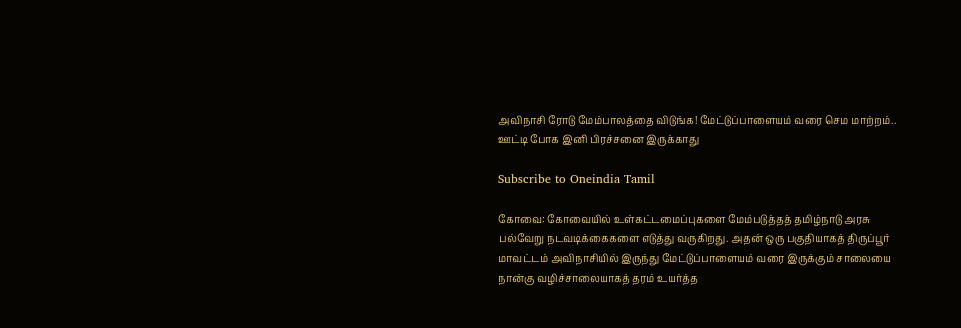அவிநாசி ரோடு மேம்பாலத்தை விடுங்க! மேட்டுப்பாளையம் வரை செம மாற்றம்.. ஊட்டி போக இனி பிரச்சனை இருக்காது

Subscribe to Oneindia Tamil

கோவை: கோவையில் உள்கட்டமைப்புகளை மேம்படுத்தத் தமிழ்நாடு அரசு பல்வேறு நடவடிக்கைகளை எடுத்து வருகிறது. அதன் ஒரு பகுதியாகத் திருப்பூர் மாவட்டம் அவிநாசியில் இருந்து மேட்டுப்பாளையம் வரை இருக்கும் சாலையை நான்கு வழிச்சாலையாகத் தரம் உயர்த்த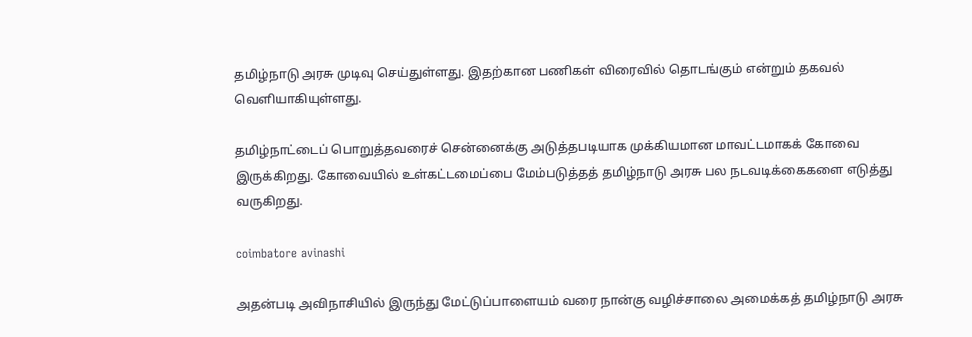தமிழ்நாடு அரசு முடிவு செய்துள்ளது. இதற்கான பணிகள் விரைவில் தொடங்கும் என்றும் தகவல் வெளியாகியுள்ளது.

தமிழ்நாட்டைப் பொறுத்தவரைச் சென்னைக்கு அடுத்தபடியாக முக்கியமான மாவட்டமாகக் கோவை இருக்கிறது. கோவையில் உள்கட்டமைப்பை மேம்படுத்தத் தமிழ்நாடு அரசு பல நடவடிக்கைகளை எடுத்து வருகிறது.

coimbatore avinashi

அதன்படி அவிநாசியில் இருந்து மேட்டுப்பாளையம் வரை நான்கு வழிச்சாலை அமைக்கத் தமிழ்நாடு அரசு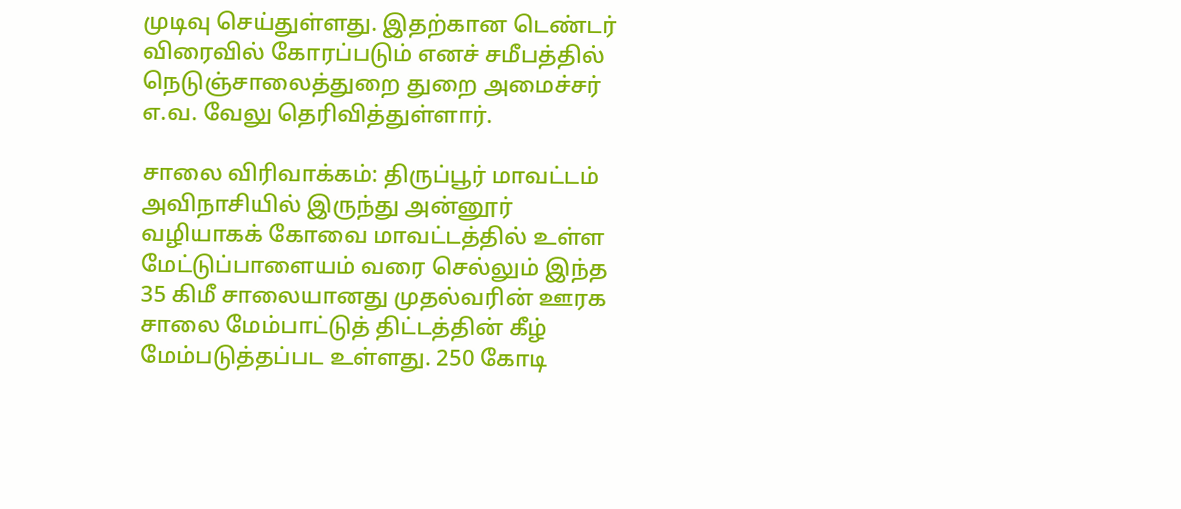முடிவு செய்துள்ளது. இதற்கான டெண்டர் விரைவில் கோரப்படும் எனச் சமீபத்தில் நெடுஞ்சாலைத்துறை துறை அமைச்சர் எ.வ. வேலு தெரிவித்துள்ளார்.

சாலை விரிவாக்கம்: திருப்பூர் மாவட்டம் அவிநாசியில் இருந்து அன்னூர் வழியாகக் கோவை மாவட்டத்தில் உள்ள மேட்டுப்பாளையம் வரை செல்லும் இந்த 35 கிமீ சாலையானது முதல்வரின் ஊரக சாலை மேம்பாட்டுத் திட்டத்தின் கீழ் மேம்படுத்தப்பட உள்ளது. 250 கோடி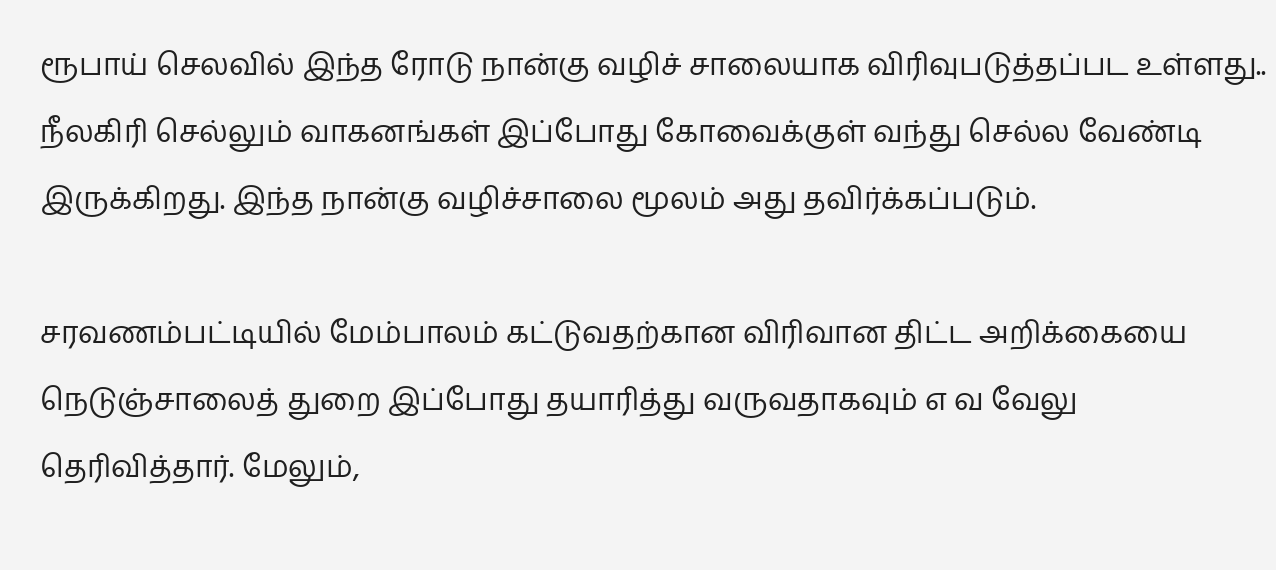ரூபாய் செலவில் இந்த ரோடு நான்கு வழிச் சாலையாக விரிவுபடுத்தப்பட உள்ளது.. நீலகிரி செல்லும் வாகனங்கள் இப்போது கோவைக்குள் வந்து செல்ல வேண்டி இருக்கிறது. இந்த நான்கு வழிச்சாலை மூலம் அது தவிர்க்கப்படும்.

சரவணம்பட்டியில் மேம்பாலம் கட்டுவதற்கான விரிவான திட்ட அறிக்கையை நெடுஞ்சாலைத் துறை இப்போது தயாரித்து வருவதாகவும் எ வ வேலு தெரிவித்தார். மேலும்,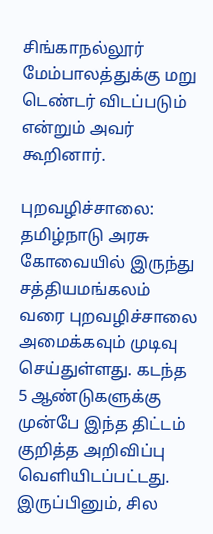சிங்காநல்லூர் மேம்பாலத்துக்கு மறு டெண்டர் விடப்படும் என்றும் அவர் கூறினார்.

புறவழிச்சாலை: தமிழ்நாடு அரசு கோவையில் இருந்து சத்தியமங்கலம் வரை புறவழிச்சாலை அமைக்கவும் முடிவு செய்துள்ளது. கடந்த 5 ஆண்டுகளுக்கு முன்பே இந்த திட்டம் குறித்த அறிவிப்பு வெளியிடப்பட்டது. இருப்பினும், சில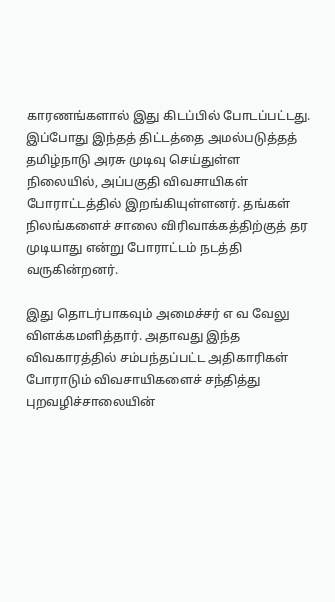காரணங்களால் இது கிடப்பில் போடப்பட்டது. இப்போது இந்தத் திட்டத்தை அமல்படுத்தத் தமிழ்நாடு அரசு முடிவு செய்துள்ள நிலையில், அப்பகுதி விவசாயிகள் போராட்டத்தில் இறங்கியுள்ளனர். தங்கள் நிலங்களைச் சாலை விரிவாக்கத்திற்குத் தர முடியாது என்று போராட்டம் நடத்தி வருகின்றனர்.

இது தொடர்பாகவும் அமைச்சர் எ வ வேலு விளக்கமளித்தார். அதாவது இந்த விவகாரத்தில் சம்பந்தப்பட்ட அதிகாரிகள் போராடும் விவசாயிகளைச் சந்தித்து புறவழிச்சாலையின்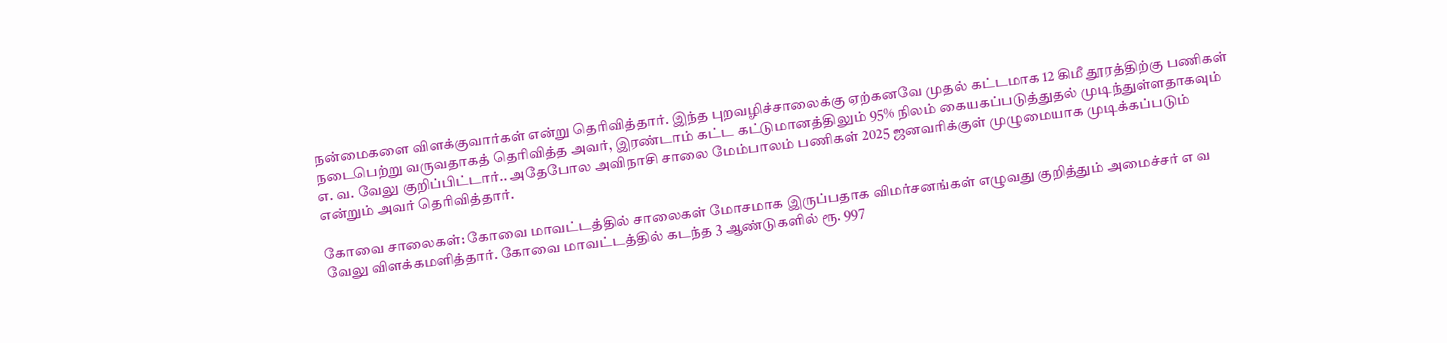நன்மைகளை விளக்குவார்கள் என்று தெரிவித்தார். இந்த புறவழிச்சாலைக்கு ஏற்கனவே முதல் கட்டமாக 12 கிமீ தூரத்திற்கு பணிகள் நடைபெற்று வருவதாகத் தெரிவித்த அவர், இரண்டாம் கட்ட கட்டுமானத்திலும் 95% நிலம் கையகப்படுத்துதல் முடிந்துள்ளதாகவும் எ. வ. வேலு குறிப்பிட்டார்.. அதேபோல அவிநாசி சாலை மேம்பாலம் பணிகள் 2025 ஜனவரிக்குள் முழுமையாக முடிக்கப்படும் என்றும் அவர் தெரிவித்தார்.

கோவை சாலைகள்: கோவை மாவட்டத்தில் சாலைகள் மோசமாக இருப்பதாக விமர்சனங்கள் எழுவது குறித்தும் அமைச்சர் எ வ வேலு விளக்கமளித்தார். கோவை மாவட்டத்தில் கடந்த 3 ஆண்டுகளில் ரூ. 997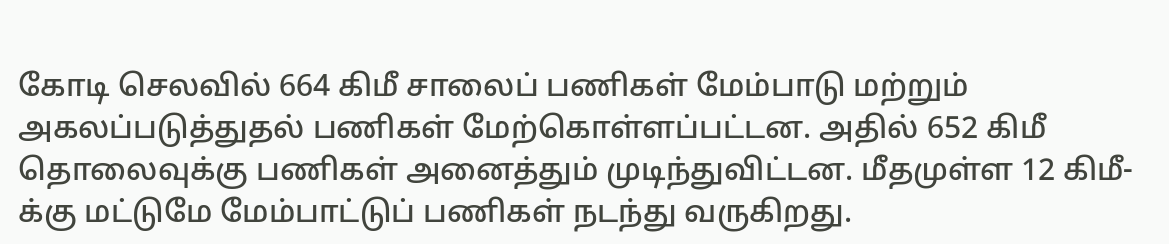கோடி செலவில் 664 கிமீ சாலைப் பணிகள் மேம்பாடு மற்றும் அகலப்படுத்துதல் பணிகள் மேற்கொள்ளப்பட்டன. அதில் 652 கிமீ தொலைவுக்கு பணிகள் அனைத்தும் முடிந்துவிட்டன. மீதமுள்ள 12 கிமீ-க்கு மட்டுமே மேம்பாட்டுப் பணிகள் நடந்து வருகிறது.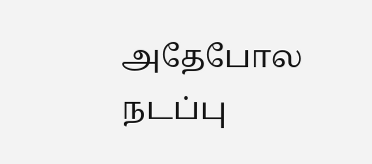அதேபோல நடப்பு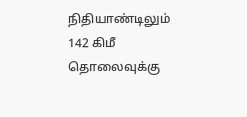நிதியாண்டிலும் 142 கிமீ தொலைவுக்கு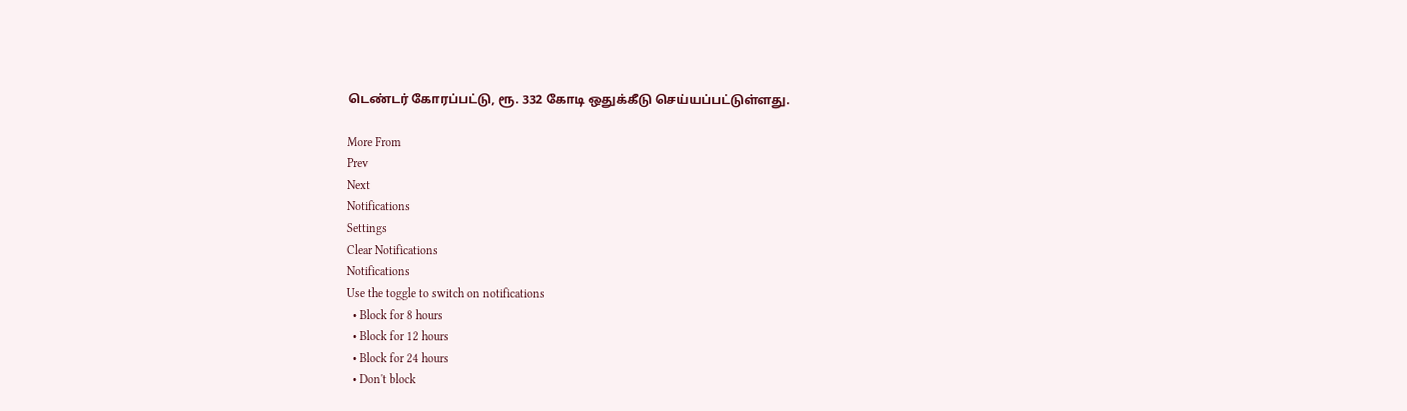டெண்டர் கோரப்பட்டு, ரூ. 332 கோடி ஒதுக்கீடு செய்யப்பட்டுள்ளது.

More From
Prev
Next
Notifications
Settings
Clear Notifications
Notifications
Use the toggle to switch on notifications
  • Block for 8 hours
  • Block for 12 hours
  • Block for 24 hours
  • Don't block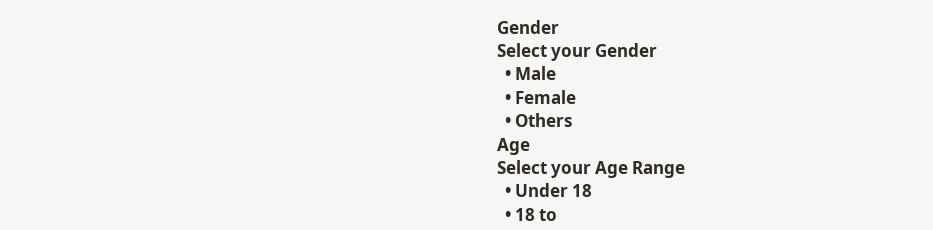Gender
Select your Gender
  • Male
  • Female
  • Others
Age
Select your Age Range
  • Under 18
  • 18 to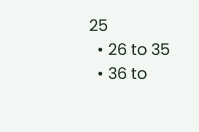25
  • 26 to 35
  • 36 to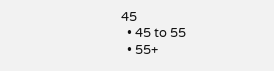45
  • 45 to 55
  • 55+